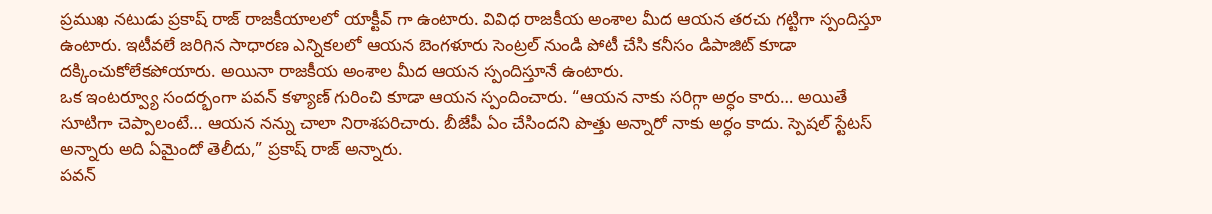ప్రముఖ నటుడు ప్రకాష్ రాజ్ రాజకీయాలలో యాక్టీవ్ గా ఉంటారు. వివిధ రాజకీయ అంశాల మీద ఆయన తరచు గట్టిగా స్పందిస్తూ ఉంటారు. ఇటీవలే జరిగిన సాధారణ ఎన్నికలలో ఆయన బెంగళూరు సెంట్రల్ నుండి పోటీ చేసి కనీసం డిపాజిట్ కూడా దక్కించుకోలేకపోయారు. అయినా రాజకీయ అంశాల మీద ఆయన స్పందిస్తూనే ఉంటారు.
ఒక ఇంటర్వ్యూ సందర్భంగా పవన్ కళ్యాణ్ గురించి కూడా ఆయన స్పందించారు. “ఆయన నాకు సరిగ్గా అర్ధం కారు… అయితే సూటిగా చెప్పాలంటే… ఆయన నన్ను చాలా నిరాశపరిచారు. బీజేపీ ఏం చేసిందని పొత్తు అన్నారో నాకు అర్ధం కాదు. స్పెషల్ స్టేటస్ అన్నారు అది ఏమైందో తెలీదు,” ప్రకాష్ రాజ్ అన్నారు.
పవన్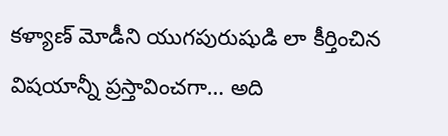కళ్యాణ్ మోడీని యుగపురుషుడి లా కీర్తించిన విషయాన్నీ ప్రస్తావించగా… అది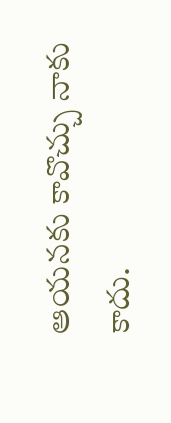ఆయనకు కావొచ్చు నాకు కాదు.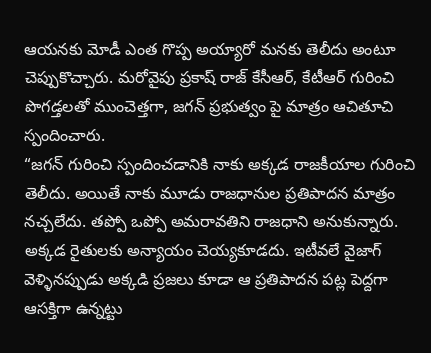ఆయనకు మోడీ ఎంత గొప్ప అయ్యారో మనకు తెలీదు అంటూ చెప్పుకొచ్చారు. మరోవైపు ప్రకాష్ రాజ్ కేసీఆర్, కేటీఆర్ గురించి పొగడ్తలతో ముంచెత్తగా, జగన్ ప్రభుత్వం పై మాత్రం ఆచితూచి స్పందించారు.
“జగన్ గురించి స్పందించడానికి నాకు అక్కడ రాజకీయాల గురించి తెలీదు. అయితే నాకు మూడు రాజధానుల ప్రతిపాదన మాత్రం నచ్చలేదు. తప్పో ఒప్పో అమరావతిని రాజధాని అనుకున్నారు. అక్కడ రైతులకు అన్యాయం చెయ్యకూడదు. ఇటీవలే వైజాగ్ వెళ్ళినప్పుడు అక్కడి ప్రజలు కూడా ఆ ప్రతిపాదన పట్ల పెద్దగా ఆసక్తిగా ఉన్నట్టు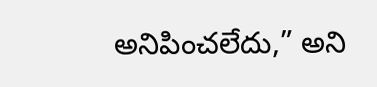అనిపించలేదు,” అని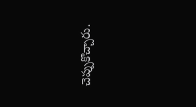చెప్పుకొచ్చారు.